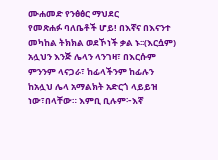ሙሐመድ የንፅፅር ማህደር
የመጽሐፉ ባለቤቶች ሆይ! በእኛና በእናንተ መካከል ትክክል ወደኾነች ቃል ኑ፡፡(እርሷም) አሏህን እንጅ ሌላን ላንገዛ፣ በእርሱም ምንንም ላናጋራ፣ ከፊላችንም ከፊሉን ከአሏህ ሌላ አማልክት አድርጎ ላይይዝ ነው፣በላቸው። እምቢ ቢሉም፦እኛ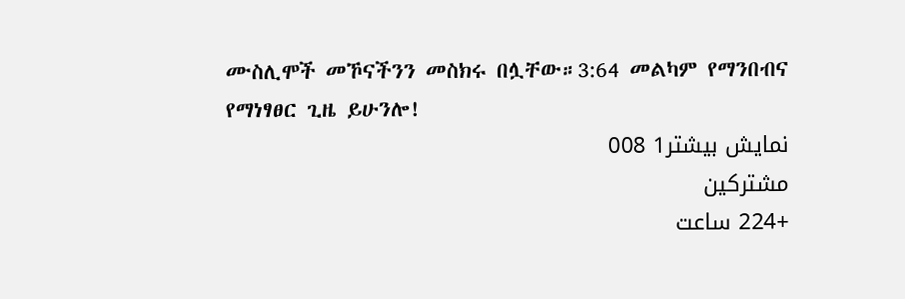ሙስሊሞች መኾናችንን መስክሩ በሏቸው።3:64 መልካም የማንበብና የማነፃፀር ጊዜ ይሁንሎ!
نمایش بیشتر1 008
مشترکین
+224 ساعت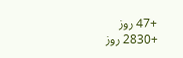+47 روز
+2830 روز